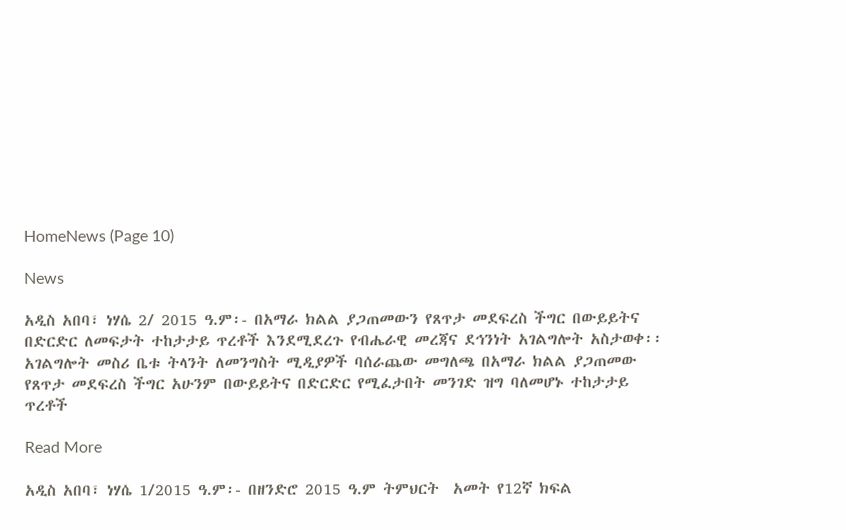HomeNews (Page 10)

News

አዲስ አበባ፣ ነሃሴ 2/ 2015 ዓ.ም፡- በአማራ ክልል ያጋጠመውን የጸጥታ መደፍረስ ችግር በውይይትና በድርድር ለመፍታት ተከታታይ ጥረቶች እንደሚደረጉ የብሔራዊ መረጃና ደኅንነት አገልግሎት አስታወቀ፡፡ አገልግሎት መስሪ ቤቱ ትላንት ለመንግስት ሚዲያዎች ባሰራጨው መግለጫ በአማራ ክልል ያጋጠመው የጸጥታ መደፍረስ ችግር አሁንም በውይይትና በድርድር የሚፈታበት መንገድ ዝግ ባለመሆኑ ተከታታይ ጥረቶች

Read More

አዲስ አበባ፣ ነሃሴ 1/2015 ዓ.ም፡- በዘንድሮ 2015 ዓ.ም ትምህርት  አመት የ12ኛ ክፍል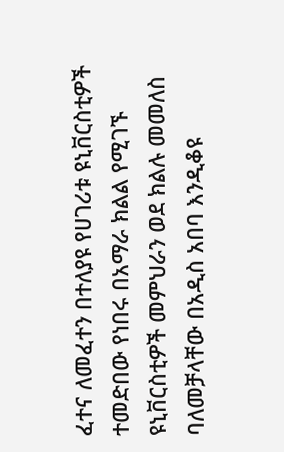ፈተና ለመፈተን በተለያዩ የሀገሪቱ ዩኒቨርስቲዎች ተመድበው የነበሩ በአማራ ክልል የሚገኙ ዩኒቨርስቲዎች መምህራን ወደ ክልሉ መመለስ ባለመቻላቸው በአዲስ አበባ እንዲቆዩ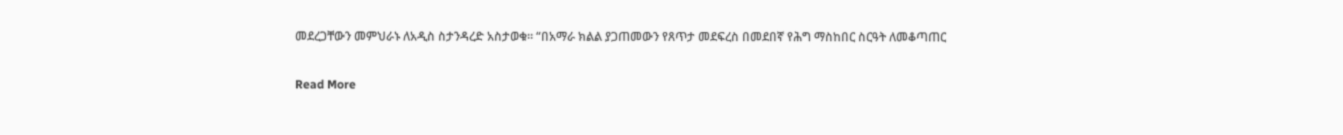መደረጋቸውን መምህራኑ ለአዲስ ስታንዳረድ አስታወቁ። “በአማራ ክልል ያጋጠመውን የጸጥታ መደፍረስ በመደበኛ የሕግ ማስከበር ስርዓት ለመቆጣጠር

Read More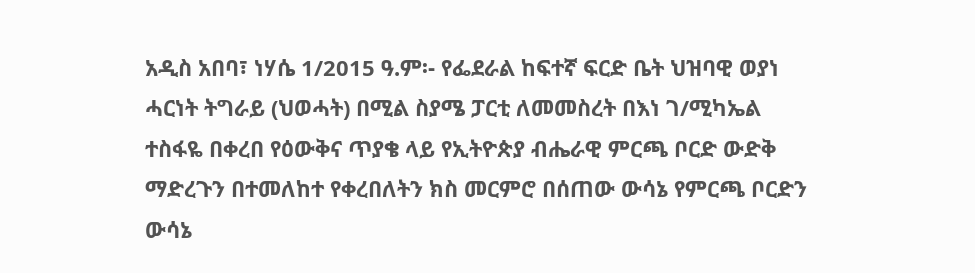አዲስ አበባ፣ ነሃሴ 1/2015 ዓ.ም፡- የፌደራል ከፍተኛ ፍርድ ቤት ህዝባዊ ወያነ ሓርነት ትግራይ (ህወሓት) በሚል ስያሜ ፓርቲ ለመመስረት በእነ ገ/ሚካኤል ተስፋዬ በቀረበ የዕውቅና ጥያቄ ላይ የኢትዮጵያ ብሔራዊ ምርጫ ቦርድ ውድቅ ማድረጉን በተመለከተ የቀረበለትን ክስ መርምሮ በሰጠው ውሳኔ የምርጫ ቦርድን ውሳኔ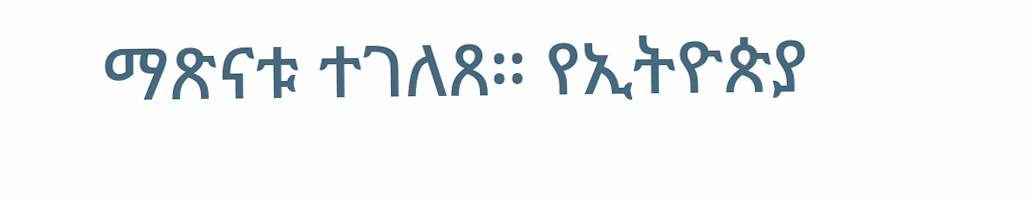ማጽናቱ ተገለጸ። የኢትዮጵያ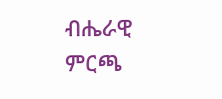ብሔራዊ ምርጫ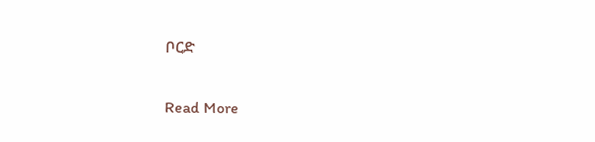ቦርድ

Read More